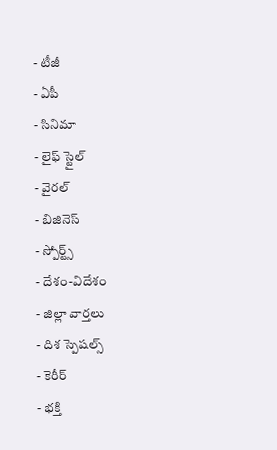- టీజీ
- ఏపీ
- సినిమా
- లైఫ్ స్టైల్
- వైరల్
- బిజినెస్
- స్పోర్ట్స్
- దేశం-విదేశం
- జిల్లా వార్తలు
- దిశ స్పెషల్స్
- కెరీర్
- భక్తి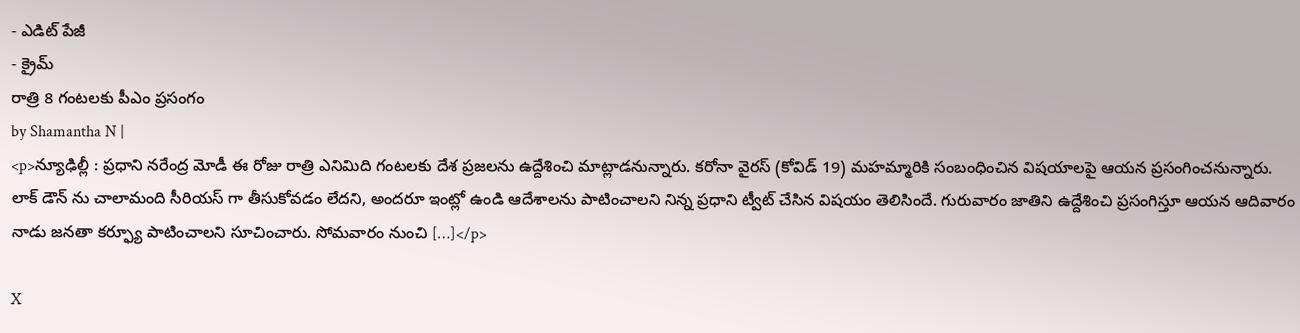- ఎడిట్ పేజీ
- క్రైమ్
రాత్రి 8 గంటలకు పీఎం ప్రసంగం
by Shamantha N |
<p>న్యూఢిల్లీ : ప్రధాని నరేంద్ర మోడీ ఈ రోజు రాత్రి ఎనిమిది గంటలకు దేశ ప్రజలను ఉద్దేశించి మాట్లాడనున్నారు. కరోనా వైరస్ (కోవిడ్ 19) మహమ్మారికి సంబంధించిన విషయాలపై ఆయన ప్రసంగించనున్నారు. లాక్ డౌన్ ను చాలామంది సీరియస్ గా తీసుకోవడం లేదని, అందరూ ఇంట్లో ఉండి ఆదేశాలను పాటించాలని నిన్న ప్రధాని ట్వీట్ చేసిన విషయం తెలిసిందే. గురువారం జాతిని ఉద్దేశించి ప్రసంగిస్తూ ఆయన ఆదివారం నాడు జనతా కర్ఫ్యూ పాటించాలని సూచించారు. సోమవారం నుంచి […]</p>

X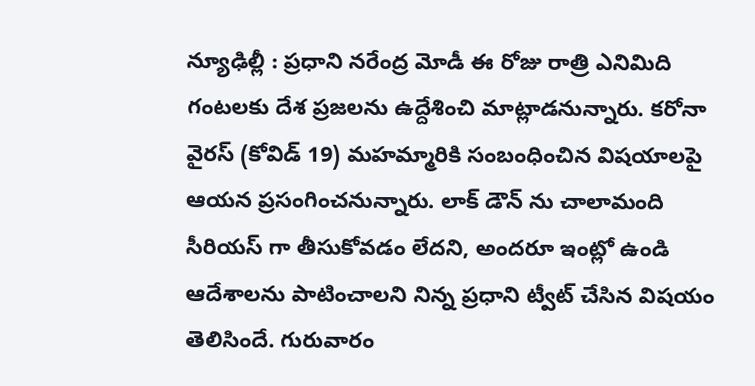న్యూఢిల్లీ : ప్రధాని నరేంద్ర మోడీ ఈ రోజు రాత్రి ఎనిమిది గంటలకు దేశ ప్రజలను ఉద్దేశించి మాట్లాడనున్నారు. కరోనా వైరస్ (కోవిడ్ 19) మహమ్మారికి సంబంధించిన విషయాలపై ఆయన ప్రసంగించనున్నారు. లాక్ డౌన్ ను చాలామంది సీరియస్ గా తీసుకోవడం లేదని, అందరూ ఇంట్లో ఉండి ఆదేశాలను పాటించాలని నిన్న ప్రధాని ట్వీట్ చేసిన విషయం తెలిసిందే. గురువారం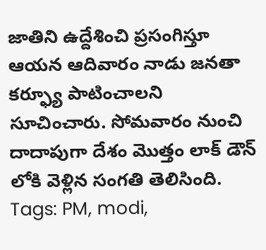జాతిని ఉద్దేశించి ప్రసంగిస్తూ ఆయన ఆదివారం నాడు జనతా కర్ఫ్యూ పాటించాలని సూచించారు. సోమవారం నుంచి దాదాపుగా దేశం మొత్తం లాక్ డౌన్ లోకి వెళ్లిన సంగతి తెలిసింది.
Tags: PM, modi,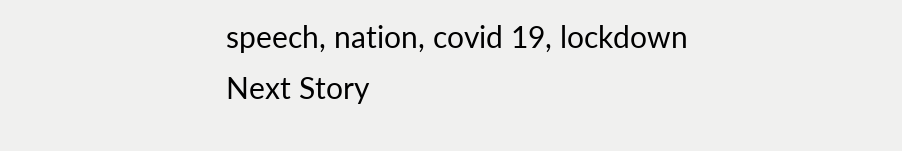speech, nation, covid 19, lockdown
Next Story